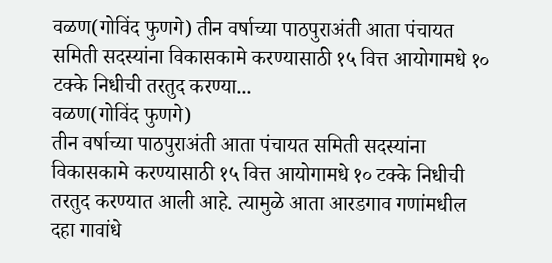वळण(गोविंद फुणगे) तीन वर्षाच्या पाठपुराअंती आता पंचायत समिती सदस्यांना विकासकामे करण्यासाठी १५ वित्त आयोगामधे १० टक्के निधीची तरतुद करण्या...
वळण(गोविंद फुणगे)
तीन वर्षाच्या पाठपुराअंती आता पंचायत समिती सदस्यांना विकासकामे करण्यासाठी १५ वित्त आयोगामधे १० टक्के निधीची तरतुद करण्यात आली आहे. त्यामुळे आता आरडगाव गणांमधील दहा गावांधे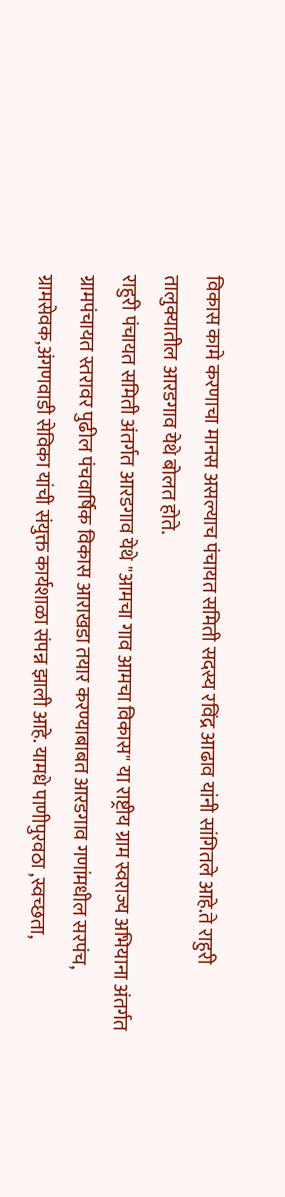विकास कामे करणाचा मानस असल्याच पंचायत समिती सदस्य रविंद्र आढाव यांनी सांगितले आहे.ते राहुरी तालुक्यातील आरडगाव येथे बोलत होते.
राहुरी पंचायत समिती अंतर्गत आरडगाव येथे "आमचा गाव आमचा विकास" या राष्ट्रीय ग्राम स्वराज्य अभियाना अंतर्गत ग्रामपंचायत स्तरावर पुढील पंचवार्षिक विकास आराखडा तयार करण्याबाबत आरडगाव गणांमधील सरपंच, ग्रामसेवक,अंगणवाडी सेविका यांची संयुक्त कार्यशाळा संपन्न झाली आहे. यामधे पाणीपुरवठा ,स्वच्छता,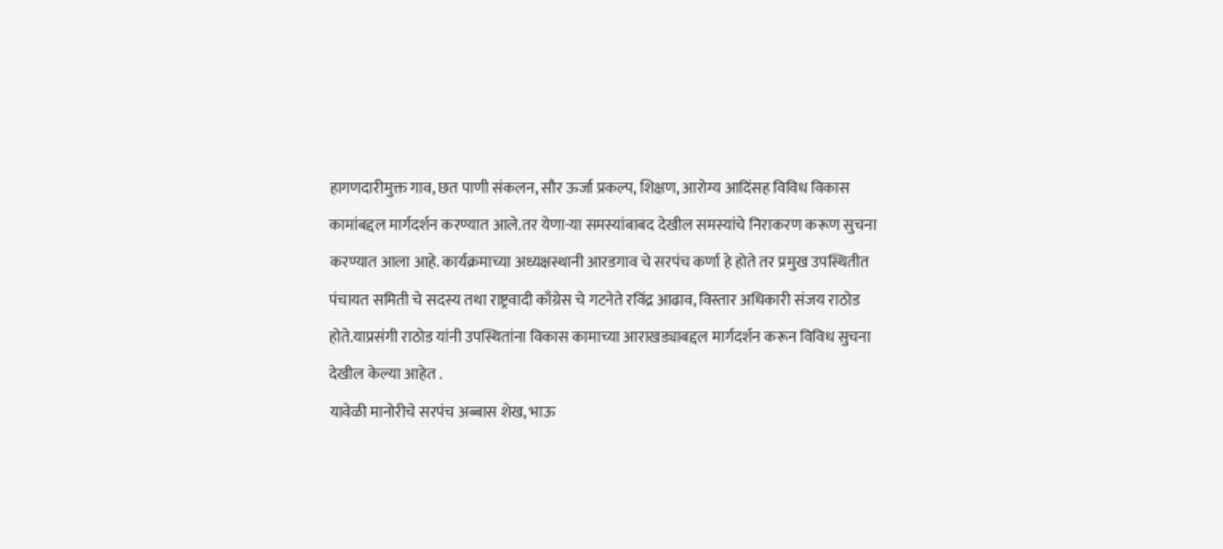हागणदारीमुक्त गाव, छत पाणी संकलन, सौर ऊर्जा प्रकल्प, शिक्षण, आरोग्य आदिंसह विविध विकास कामांबद्दल मार्गदर्शन करण्यात आले.तर येणा-या समस्यांबाबद देखील समस्यांचे निराकरण करूण सुचना करण्यात आला आहे. कार्यक्रमाच्या अध्यक्षस्थानी आरडगाव चे सरपंच कर्णा हे होते तर प्रमुख उपस्थितीत पंचायत समिती चे सदस्य तथा राष्ट्रवादी काँग्रेस चे गटनेते रविंद्र आढाव, विस्तार अधिकारी संजय राठोड होते.याप्रसंगी राठोड यांनी उपस्थितांना विकास कामाच्या आराखड्याबद्दल मार्गदर्शन करून विविध सुचना देखील केल्या आहेत .
यावेळी मानोरीचे सरपंच अब्बास शेख, भाऊ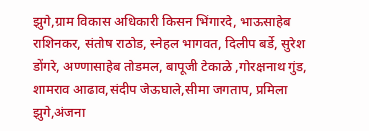झुगे,ग्राम विकास अधिकारी किसन भिंगारदे, भाऊसाहेब राशिनकर, संतोष राठोड, स्नेहल भागवत, दिलीप बर्डे, सुरेश डोंगरे, अण्णासाहेब तोडमल, बापूजी टेकाळे ,गोरक्षनाथ गुंड, शामराव आढाव,संदीप जेऊघाले,सीमा जगताप, प्रमिला झुगे,अंजना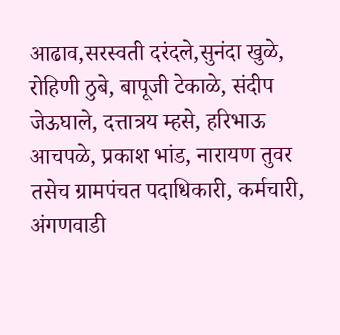आढाव,सरस्वती दरंदले,सुनंदा खुळे, रोहिणी ठुबे, बापूजी टेकाळे, संदीप जेऊघाले, दत्तात्रय म्हसे, हरिभाऊ आचपळे, प्रकाश भांड, नारायण तुवर तसेच ग्रामपंचत पदाधिकारी, कर्मचारी, अंगणवाडी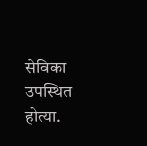सेविका उपस्थित होत्या.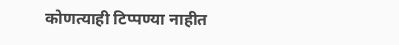कोणत्याही टिप्पण्या नाहीत